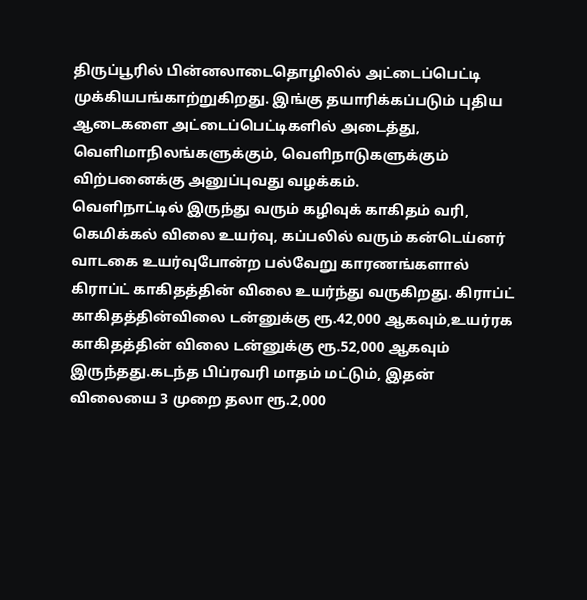திருப்பூரில் பின்னலாடைதொழிலில் அட்டைப்பெட்டி முக்கியபங்காற்றுகிறது. இங்கு தயாரிக்கப்படும் புதிய ஆடைகளை அட்டைப்பெட்டிகளில் அடைத்து, வெளிமாநிலங்களுக்கும், வெளிநாடுகளுக்கும் விற்பனைக்கு அனுப்புவது வழக்கம்.
வெளிநாட்டில் இருந்து வரும் கழிவுக் காகிதம் வரி, கெமிக்கல் விலை உயர்வு, கப்பலில் வரும் கன்டெய்னர் வாடகை உயர்வுபோன்ற பல்வேறு காரணங்களால் கிராப்ட் காகிதத்தின் விலை உயர்ந்து வருகிறது. கிராப்ட் காகிதத்தின்விலை டன்னுக்கு ரூ.42,000 ஆகவும்,உயர்ரக காகிதத்தின் விலை டன்னுக்கு ரூ.52,000 ஆகவும் இருந்தது.கடந்த பிப்ரவரி மாதம் மட்டும், இதன் விலையை 3 முறை தலா ரூ.2,000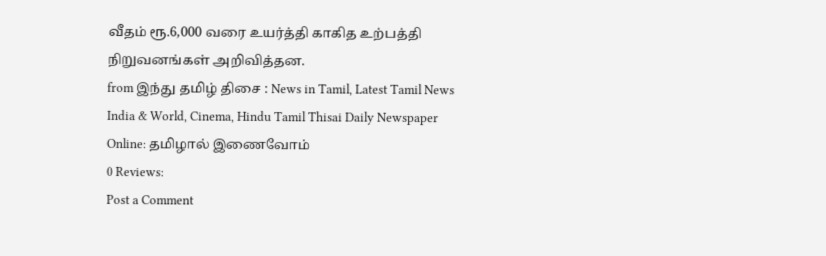வீதம் ரூ.6,000 வரை உயர்த்தி காகித உற்பத்தி நிறுவனங்கள் அறிவித்தன.
from இந்து தமிழ் திசை : News in Tamil, Latest Tamil News India & World, Cinema, Hindu Tamil Thisai Daily Newspaper Online: தமிழால் இணைவோம்
0 Reviews:
Post a Comment